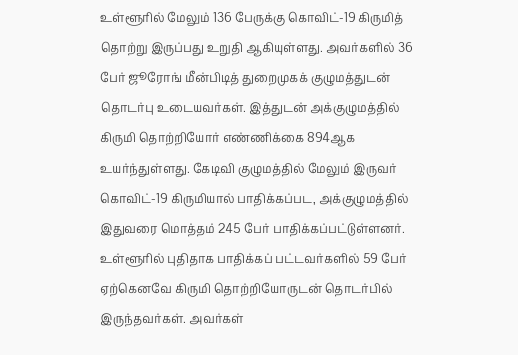உள்ளூரில் மேலும் 136 பேருக்கு கொவிட்-19 கிருமித் தொற்று இருப்பது உறுதி ஆகியுள்ளது. அவர்களில் 36 பேர் ஜூரோங் மீன்பிடித் துறைமுகக் குழுமத்துடன் தொடர்பு உடையவர்கள். இத்துடன் அக்குழுமத்தில் கிருமி தொற்றியோர் எண்ணிக்கை 894ஆக உயர்ந்துள்ளது. கேடிவி குழுமத்தில் மேலும் இருவர் கொவிட்-19 கிருமியால் பாதிக்கப்பட, அக்குழுமத்தில் இதுவரை மொத்தம் 245 பேர் பாதிக்கப்பட்டுள்ளனர்.
உள்ளூரில் புதிதாக பாதிக்கப் பட்டவர்களில் 59 பேர் ஏற்கெனவே கிருமி தொற்றியோருடன் தொடர்பில் இருந்தவர்கள். அவர்கள்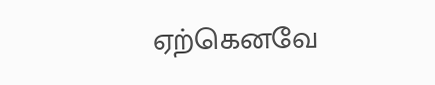ஏற்கெனவே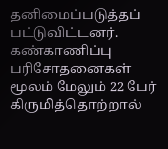தனிமைப்படுத்தப் பட்டுவிட்டனர். கண்காணிப்பு பரிசோதனைகள் மூலம் மேலும் 22 பேர் கிருமித்தொற்றால்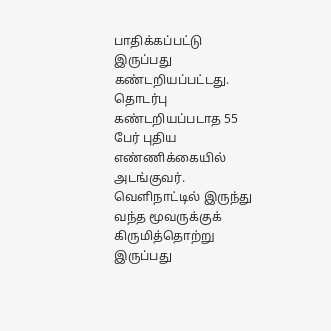பாதிக்கப்பட்டு இருப்பது கண்டறியப்பட்டது. தொடர்பு கண்டறியப்படாத 55 பேர் புதிய எண்ணிக்கையில் அடங்குவர். வெளிநாட்டில் இருந்து வந்த மூவருக்குக் கிருமித்தொற்று இருப்பது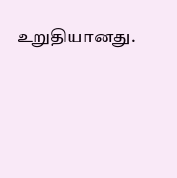உறுதியானது.